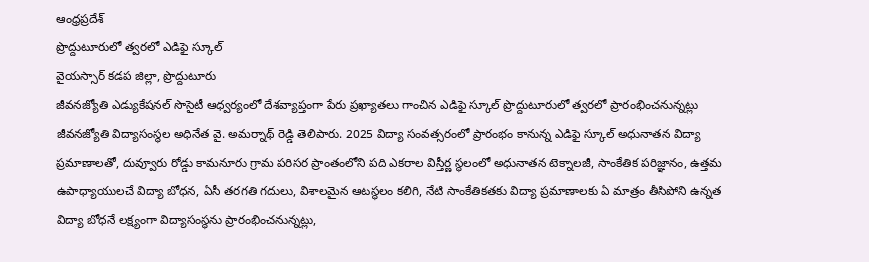ఆంధ్రప్రదేశ్
ప్రొద్దుటూరులో త్వరలో ఎడిఫై స్కూల్
వైయస్సార్ కడప జిల్లా, ప్రొద్దుటూరు
జీవనజ్యోతి ఎడ్యుకేషనల్ సొసైటీ ఆధ్వర్యంలో దేశవ్యాప్తంగా పేరు ప్రఖ్యాతలు గాంచిన ఎడిఫై స్కూల్ ప్రొద్దుటూరులో త్వరలో ప్రారంభించనున్నట్లు జీవనజ్యోతి విద్యాసంస్థల అధినేత వై. అమర్నాథ్ రెడ్డి తెలిపారు. 2025 విద్యా సంవత్సరంలో ప్రారంభం కానున్న ఎడిఫై స్కూల్ అధునాతన విద్యా ప్రమాణాలతో, దువ్వూరు రోడ్డు కామనూరు గ్రామ పరిసర ప్రాంతంలోని పది ఎకరాల విస్తీర్ణ స్థలంలో అధునాతన టెక్నాలజీ, సాంకేతిక పరిజ్ఞానం, ఉత్తమ ఉపాధ్యాయులచే విద్యా బోధన, ఏసీ తరగతి గదులు, విశాలమైన ఆటస్థలం కలిగి, నేటి సాంకేతికతకు విద్యా ప్రమాణాలకు ఏ మాత్రం తీసిపోని ఉన్నత విద్యా బోధనే లక్ష్యంగా విద్యాసంస్థను ప్రారంభించనున్నట్లు,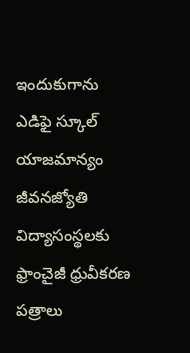ఇందుకుగాను ఎడిఫై స్కూల్ యాజమాన్యం జీవనజ్యోతి విద్యాసంస్థలకు ఫ్రాంచైజీ ధ్రువీకరణ పత్రాలు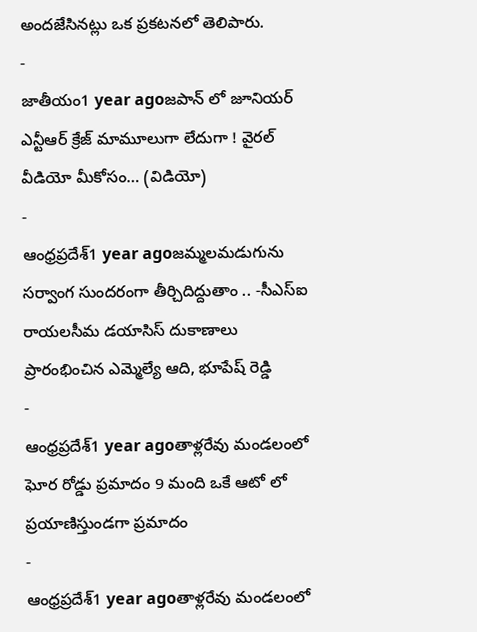అందజేసినట్లు ఒక ప్రకటనలో తెలిపారు.
-
జాతీయం1 year agoజపాన్ లో జూనియర్ ఎన్టీఆర్ క్రేజ్ మామూలుగా లేదుగా ! వైరల్ వీడియో మీకోసం… (విడియో)
-
ఆంధ్రప్రదేశ్1 year agoజమ్మలమడుగును సర్వాంగ సుందరంగా తీర్చిదిద్దుతాం .. -సీఎస్ఐ రాయలసీమ డయాసిస్ దుకాణాలు ప్రారంభించిన ఎమ్మెల్యే ఆది, భూపేష్ రెడ్డి
-
ఆంధ్రప్రదేశ్1 year agoతాళ్లరేవు మండలంలో ఘోర రోడ్డు ప్రమాదం 9 మంది ఒకే ఆటో లో ప్రయాణిస్తుండగా ప్రమాదం
-
ఆంధ్రప్రదేశ్1 year agoతాళ్లరేవు మండలంలో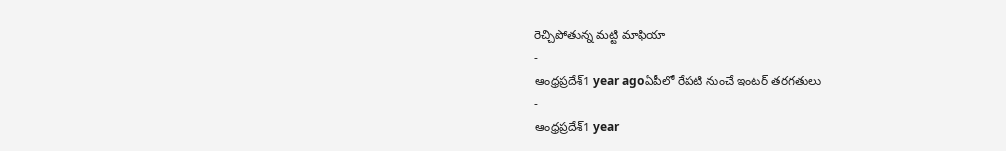రెచ్చిపోతున్న మట్టి మాఫియా
-
ఆంధ్రప్రదేశ్1 year agoఏపీలో రేపటి నుంచే ఇంటర్ తరగతులు
-
ఆంధ్రప్రదేశ్1 year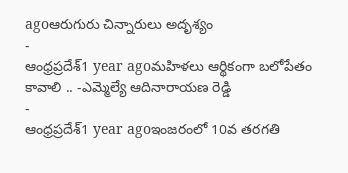agoఆరుగురు చిన్నారులు అదృశ్యం
-
ఆంధ్రప్రదేశ్1 year agoమహిళలు ఆర్థికంగా బలోపేతం కావాలి .. -ఎమ్మెల్యే ఆదినారాయణ రెడ్డి
-
ఆంధ్రప్రదేశ్1 year agoఇంజరంలో 10వ తరగతి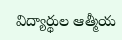విద్యార్థుల ఆత్మీయ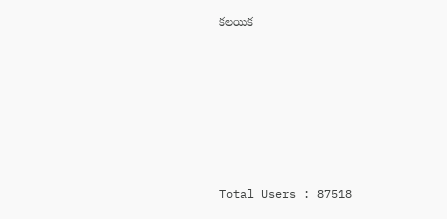కలయిక







Total Users : 87518